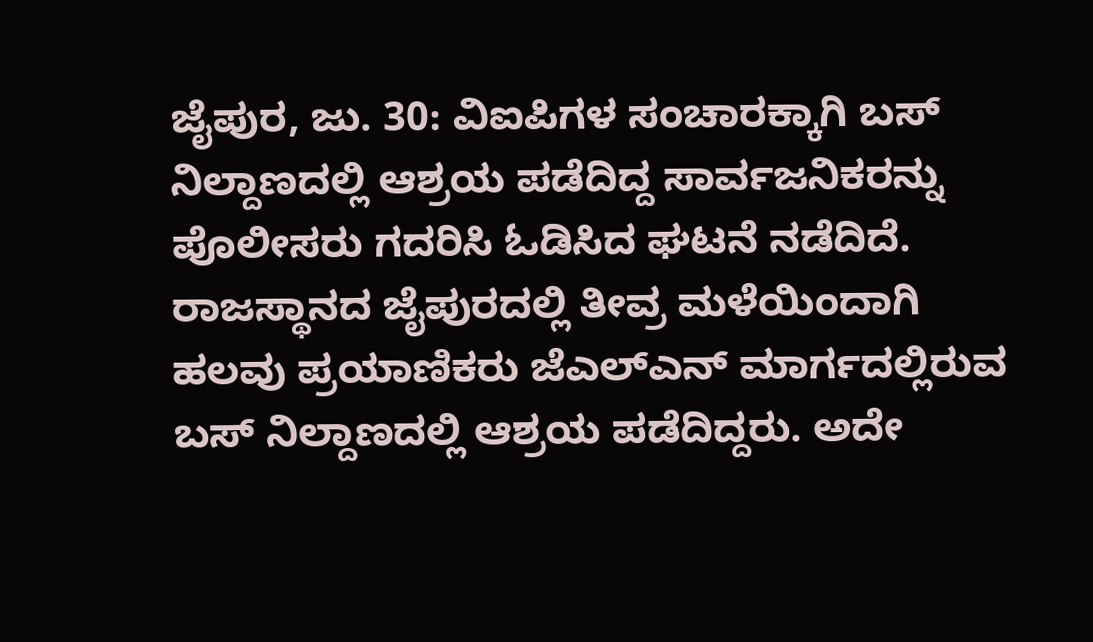ಜೈಪುರ, ಜು. 30: ವಿಐಪಿಗಳ ಸಂಚಾರಕ್ಕಾಗಿ ಬಸ್ ನಿಲ್ದಾಣದಲ್ಲಿ ಆಶ್ರಯ ಪಡೆದಿದ್ದ ಸಾರ್ವಜನಿಕರನ್ನು ಪೊಲೀಸರು ಗದರಿಸಿ ಓಡಿಸಿದ ಘಟನೆ ನಡೆದಿದೆ. ರಾಜಸ್ಥಾನದ ಜೈಪುರದಲ್ಲಿ ತೀವ್ರ ಮಳೆಯಿಂದಾಗಿ ಹಲವು ಪ್ರಯಾಣಿಕರು ಜೆಎಲ್ಎನ್ ಮಾರ್ಗದಲ್ಲಿರುವ ಬಸ್ ನಿಲ್ದಾಣದಲ್ಲಿ ಆಶ್ರಯ ಪಡೆದಿದ್ದರು. ಅದೇ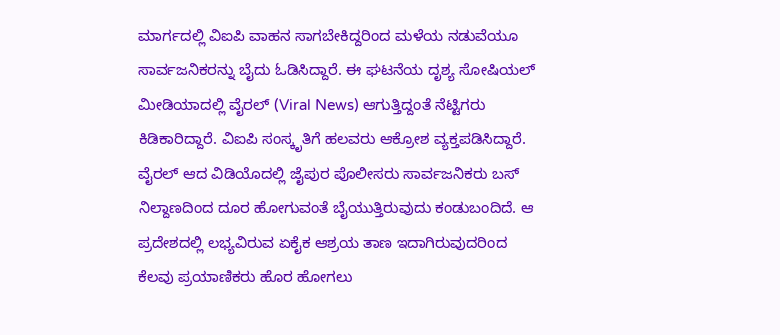ಮಾರ್ಗದಲ್ಲಿ ವಿಐಪಿ ವಾಹನ ಸಾಗಬೇಕಿದ್ದರಿಂದ ಮಳೆಯ ನಡುವೆಯೂ ಸಾರ್ವಜನಿಕರನ್ನು ಬೈದು ಓಡಿಸಿದ್ದಾರೆ. ಈ ಘಟನೆಯ ದೃಶ್ಯ ಸೋಷಿಯಲ್ ಮೀಡಿಯಾದಲ್ಲಿ ವೈರಲ್ (Viral News) ಆಗುತ್ತಿದ್ದಂತೆ ನೆಟ್ಟಿಗರು ಕಿಡಿಕಾರಿದ್ದಾರೆ. ವಿಐಪಿ ಸಂಸ್ಕೃತಿಗೆ ಹಲವರು ಆಕ್ರೋಶ ವ್ಯಕ್ತಪಡಿಸಿದ್ದಾರೆ.
ವೈರಲ್ ಆದ ವಿಡಿಯೊದಲ್ಲಿ ಜೈಪುರ ಪೊಲೀಸರು ಸಾರ್ವಜನಿಕರು ಬಸ್ ನಿಲ್ದಾಣದಿಂದ ದೂರ ಹೋಗುವಂತೆ ಬೈಯುತ್ತಿರುವುದು ಕಂಡುಬಂದಿದೆ. ಆ ಪ್ರದೇಶದಲ್ಲಿ ಲಭ್ಯವಿರುವ ಏಕೈಕ ಆಶ್ರಯ ತಾಣ ಇದಾಗಿರುವುದರಿಂದ ಕೆಲವು ಪ್ರಯಾಣಿಕರು ಹೊರ ಹೋಗಲು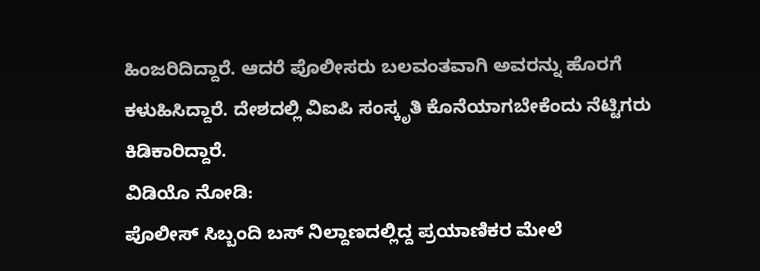ಹಿಂಜರಿದಿದ್ದಾರೆ. ಆದರೆ ಪೊಲೀಸರು ಬಲವಂತವಾಗಿ ಅವರನ್ನು ಹೊರಗೆ ಕಳುಹಿಸಿದ್ದಾರೆ. ದೇಶದಲ್ಲಿ ವಿಐಪಿ ಸಂಸ್ಕೃತಿ ಕೊನೆಯಾಗಬೇಕೆಂದು ನೆಟ್ಟಿಗರು ಕಿಡಿಕಾರಿದ್ದಾರೆ.
ವಿಡಿಯೊ ನೋಡಿ:
ಪೊಲೀಸ್ ಸಿಬ್ಬಂದಿ ಬಸ್ ನಿಲ್ದಾಣದಲ್ಲಿದ್ದ ಪ್ರಯಾಣಿಕರ ಮೇಲೆ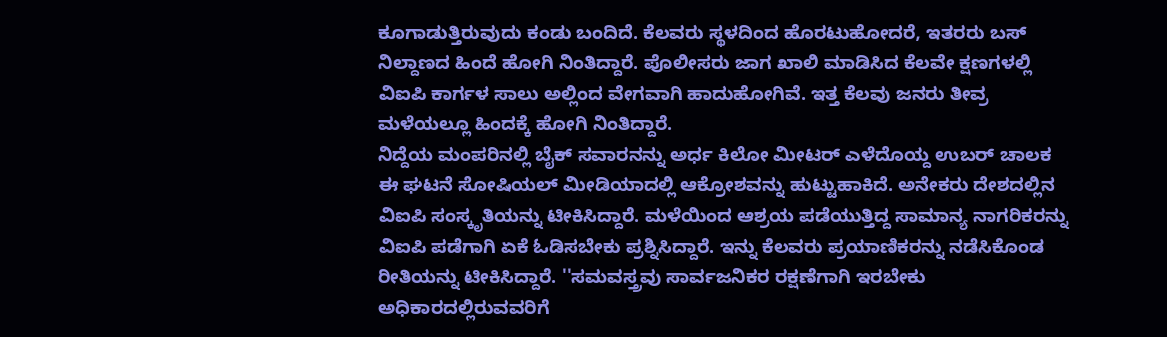ಕೂಗಾಡುತ್ತಿರುವುದು ಕಂಡು ಬಂದಿದೆ. ಕೆಲವರು ಸ್ಥಳದಿಂದ ಹೊರಟುಹೋದರೆ, ಇತರರು ಬಸ್ ನಿಲ್ದಾಣದ ಹಿಂದೆ ಹೋಗಿ ನಿಂತಿದ್ದಾರೆ. ಪೊಲೀಸರು ಜಾಗ ಖಾಲಿ ಮಾಡಿಸಿದ ಕೆಲವೇ ಕ್ಷಣಗಳಲ್ಲಿ ವಿಐಪಿ ಕಾರ್ಗಳ ಸಾಲು ಅಲ್ಲಿಂದ ವೇಗವಾಗಿ ಹಾದುಹೋಗಿವೆ. ಇತ್ತ ಕೆಲವು ಜನರು ತೀವ್ರ ಮಳೆಯಲ್ಲೂ ಹಿಂದಕ್ಕೆ ಹೋಗಿ ನಿಂತಿದ್ದಾರೆ.
ನಿದ್ದೆಯ ಮಂಪರಿನಲ್ಲಿ ಬೈಕ್ ಸವಾರನನ್ನು ಅರ್ಧ ಕಿಲೋ ಮೀಟರ್ ಎಳೆದೊಯ್ದ ಉಬರ್ ಚಾಲಕ
ಈ ಘಟನೆ ಸೋಷಿಯಲ್ ಮೀಡಿಯಾದಲ್ಲಿ ಆಕ್ರೋಶವನ್ನು ಹುಟ್ಟುಹಾಕಿದೆ. ಅನೇಕರು ದೇಶದಲ್ಲಿನ ವಿಐಪಿ ಸಂಸ್ಕೃತಿಯನ್ನು ಟೀಕಿಸಿದ್ದಾರೆ. ಮಳೆಯಿಂದ ಆಶ್ರಯ ಪಡೆಯುತ್ತಿದ್ದ ಸಾಮಾನ್ಯ ನಾಗರಿಕರನ್ನು ವಿಐಪಿ ಪಡೆಗಾಗಿ ಏಕೆ ಓಡಿಸಬೇಕು ಪ್ರಶ್ನಿಸಿದ್ದಾರೆ. ಇನ್ನು ಕೆಲವರು ಪ್ರಯಾಣಿಕರನ್ನು ನಡೆಸಿಕೊಂಡ ರೀತಿಯನ್ನು ಟೀಕಿಸಿದ್ದಾರೆ. ''ಸಮವಸ್ತ್ರವು ಸಾರ್ವಜನಿಕರ ರಕ್ಷಣೆಗಾಗಿ ಇರಬೇಕು ಅಧಿಕಾರದಲ್ಲಿರುವವರಿಗೆ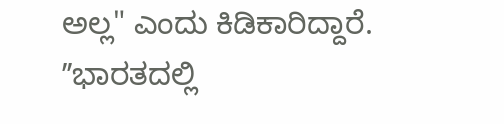ಅಲ್ಲ" ಎಂದು ಕಿಡಿಕಾರಿದ್ದಾರೆ.
ʼʼಭಾರತದಲ್ಲಿ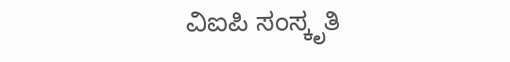ವಿಐಪಿ ಸಂಸ್ಕೃತಿ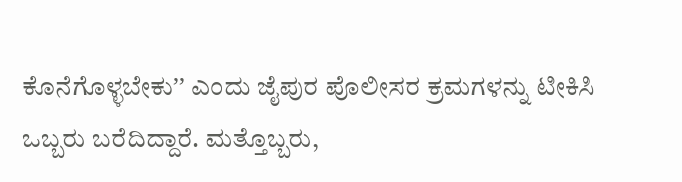ಕೊನೆಗೊಳ್ಳಬೇಕುʼʼ ಎಂದು ಜೈಪುರ ಪೊಲೀಸರ ಕ್ರಮಗಳನ್ನು ಟೀಕಿಸಿ ಒಬ್ಬರು ಬರೆದಿದ್ದಾರೆ. ಮತ್ತೊಬ್ಬರು,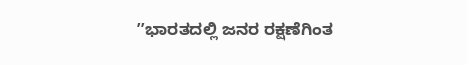ʼʼಭಾರತದಲ್ಲಿ ಜನರ ರಕ್ಷಣೆಗಿಂತ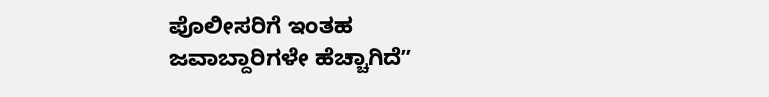ಪೊಲೀಸರಿಗೆ ಇಂತಹ ಜವಾಬ್ದಾರಿಗಳೇ ಹೆಚ್ಚಾಗಿದೆʼʼ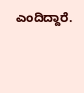ಎಂದಿದ್ದಾರೆ.